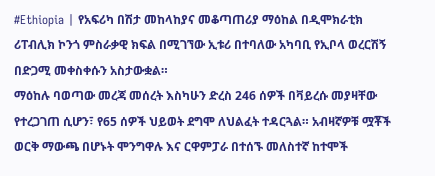#Ethiopia | የአፍሪካ በሽታ መከላከያና መቆጣጠሪያ ማዕከል በዲሞክራቲክ ሪፐብሊክ ኮንጎ ምስራቃዊ ክፍል በሚገኘው ኢቱሪ በተባለው አካባቢ የኢቦላ ወረርሽኝ በድጋሚ መቀስቀሱን አስታውቋል።
ማዕከሉ ባወጣው መረጃ መሰረት እስካሁን ድረስ 246 ሰዎች በቫይረሱ መያዛቸው የተረጋገጠ ሲሆን፣ የ65 ሰዎች ህይወት ደግሞ ለህልፈት ተዳርጓል። አብዛኛዎቹ ሟቾች ወርቅ ማውጫ በሆኑት ሞንግዋሉ እና ርዋምፓራ በተሰኙ መለስተኛ ከተሞች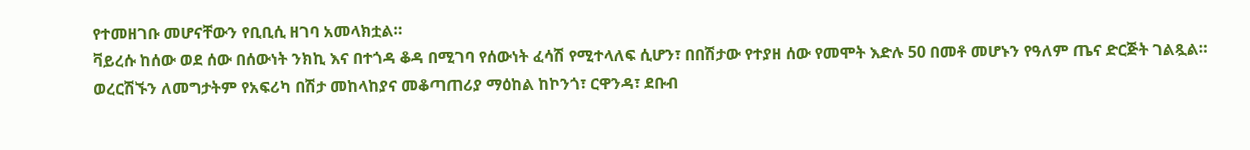የተመዘገቡ መሆናቸውን የቢቢሲ ዘገባ አመላክቷል።
ቫይረሱ ከሰው ወደ ሰው በሰውነት ንክኪ እና በተጎዳ ቆዳ በሚገባ የሰውነት ፈሳሽ የሚተላለፍ ሲሆን፣ በበሽታው የተያዘ ሰው የመሞት እድሉ 50 በመቶ መሆኑን የዓለም ጤና ድርጅት ገልጿል።
ወረርሽኙን ለመግታትም የአፍሪካ በሽታ መከላከያና መቆጣጠሪያ ማዕከል ከኮንጎ፣ ርዋንዳ፣ ደቡብ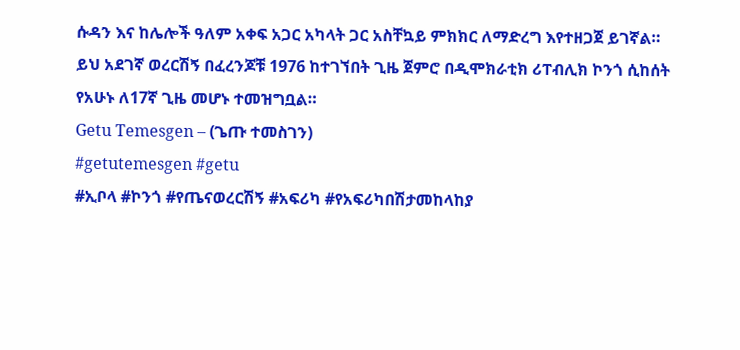ሱዳን እና ከሌሎች ዓለም አቀፍ አጋር አካላት ጋር አስቸኳይ ምክክር ለማድረግ እየተዘጋጀ ይገኛል።
ይህ አደገኛ ወረርሽኝ በፈረንጆቹ 1976 ከተገኘበት ጊዜ ጀምሮ በዲሞክራቲክ ሪፐብሊክ ኮንጎ ሲከሰት የአሁኑ ለ17ኛ ጊዜ መሆኑ ተመዝግቧል።
Getu Temesgen – (ጌጡ ተመስገን)
#getutemesgen #getu
#ኢቦላ #ኮንጎ #የጤናወረርሽኝ #አፍሪካ #የአፍሪካበሽታመከላከያ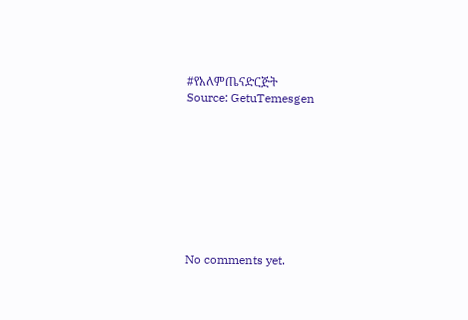#የአለምጤናድርጅት
Source: GetuTemesgen









No comments yet.